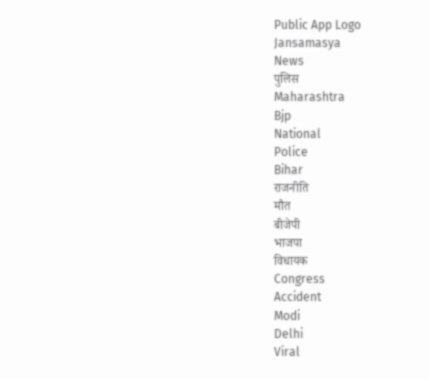Public App Logo
Jansamasya
News
पुलिस
Maharashtra
Bjp
National
Police
Bihar
राजनीति
मौत
बीजेपी
भाजपा
विधायक
Congress
Accident
Modi
Delhi
Viral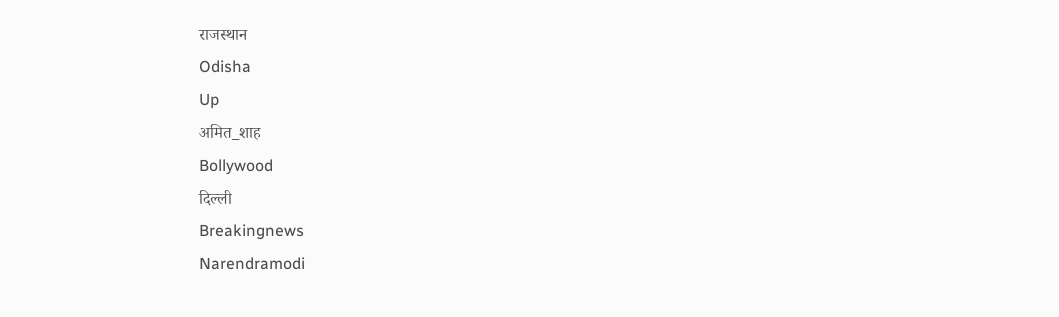राजस्थान
Odisha
Up
अमित_शाह
Bollywood
दिल्ली
Breakingnews
Narendramodi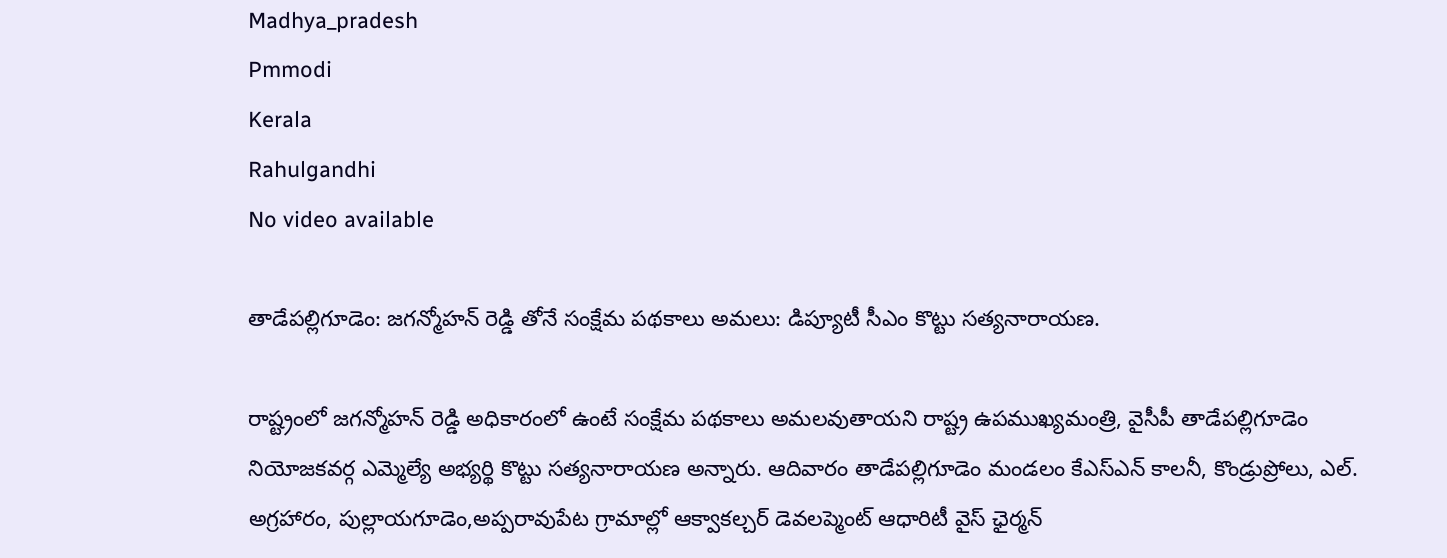Madhya_pradesh
Pmmodi
Kerala
Rahulgandhi
No video available

తాడేపల్లిగూడెం: జగన్మోహన్ రెడ్డి తోనే సంక్షేమ పథకాలు అమలు: డిప్యూటీ సీఎం కొట్టు సత్యనారాయణ.

రాష్ట్రంలో జగన్మోహన్ రెడ్డి అధికారంలో ఉంటే సంక్షేమ పథకాలు అమలవుతాయని రాష్ట్ర ఉపముఖ్యమంత్రి, వైసీపీ తాడేపల్లిగూడెం నియోజకవర్గ ఎమ్మెల్యే అభ్యర్థి కొట్టు సత్యనారాయణ అన్నారు. ఆదివారం తాడేపల్లిగూడెం మండలం కేఎస్ఎన్ కాలనీ, కొండ్రుప్రోలు, ఎల్. అగ్రహారం, పుల్లాయగూడెం,అప్పరావుపేట గ్రామాల్లో ఆక్వాకల్చర్ డెవలప్మెంట్ ఆధారిటీ వైస్ ఛైర్మన్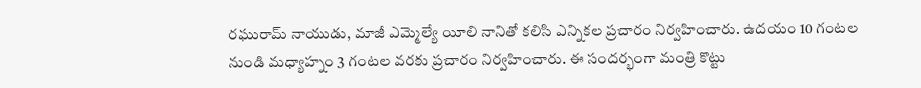రఘురామ్ నాయుడు, మాజీ ఎమ్మెల్యే యీలి నానితో కలిసి ఎన్నికల ప్రచారం నిర్వహించారు. ఉదయం 10 గంటల నుండి మధ్యాహ్నం 3 గంటల వరకు ప్రచారం నిర్వహించారు. ఈ సందర్భంగా మంత్రి కొట్టు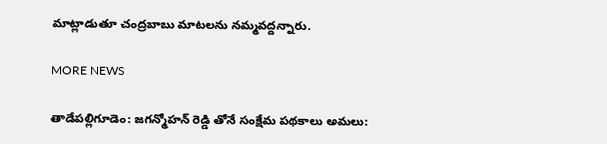మాట్లాడుతూ చంద్రబాబు మాటలను నమ్మవద్దన్నారు.

MORE NEWS

తాడేపల్లిగూడెం: జగన్మోహన్ రెడ్డి తోనే సంక్షేమ పథకాలు అమలు: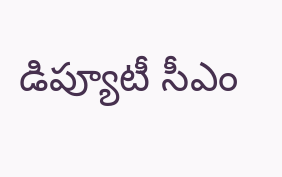డిప్యూటీ సీఎం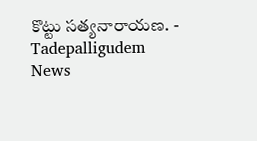కొట్టు సత్యనారాయణ. - Tadepalligudem News